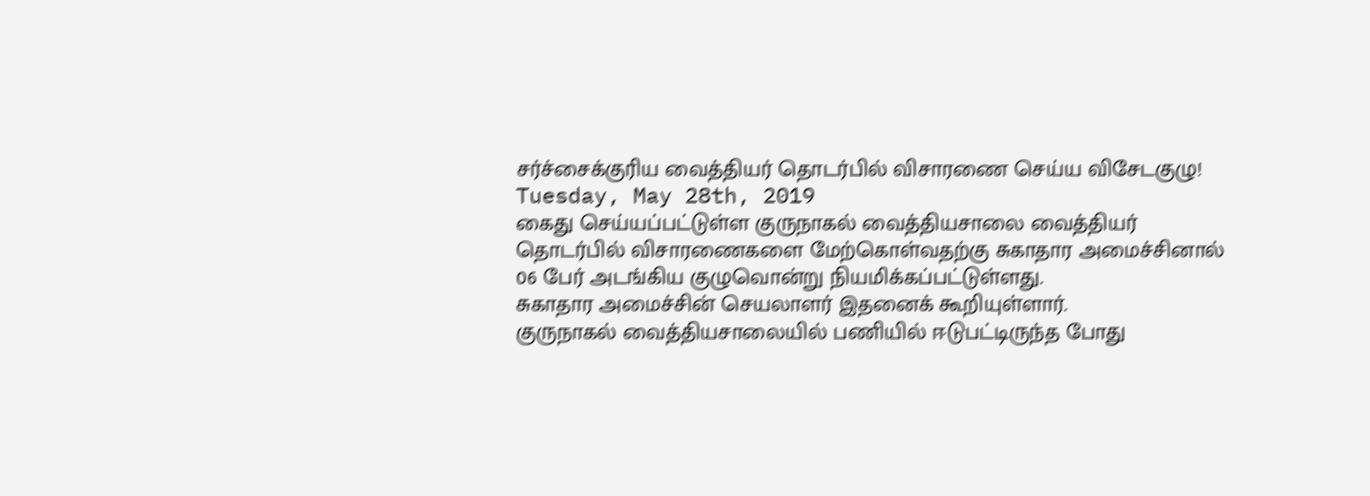சர்ச்சைக்குரிய வைத்தியர் தொடர்பில் விசாரணை செய்ய விசேடகுழு!
Tuesday, May 28th, 2019
கைது செய்யப்பட்டுள்ள குருநாகல் வைத்தியசாலை வைத்தியர் தொடர்பில் விசாரணைகளை மேற்கொள்வதற்கு சுகாதார அமைச்சினால் 06 பேர் அடங்கிய குழுவொன்று நியமிக்கப்பட்டுள்ளது.
சுகாதார அமைச்சின் செயலாளர் இதனைக் கூறியுள்ளார்.
குருநாகல் வைத்தியசாலையில் பணியில் ஈடுபட்டிருந்த போது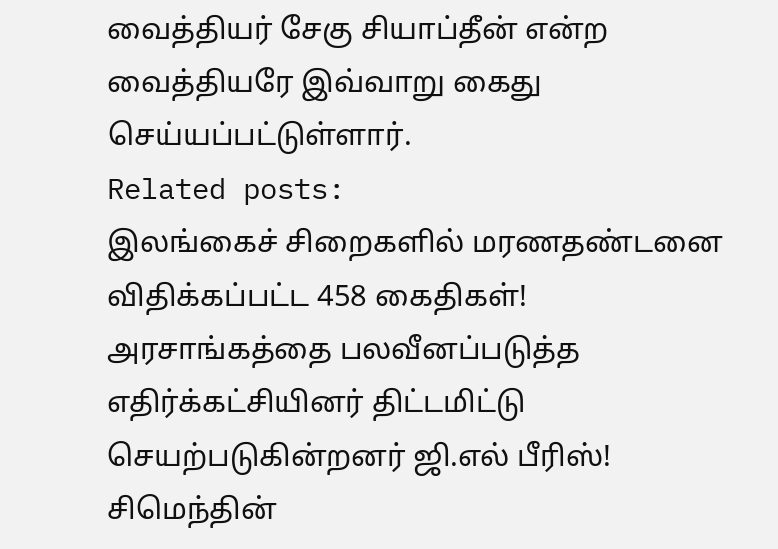வைத்தியர் சேகு சியாப்தீன் என்ற வைத்தியரே இவ்வாறு கைது செய்யப்பட்டுள்ளார்.
Related posts:
இலங்கைச் சிறைகளில் மரணதண்டனை விதிக்கப்பட்ட 458 கைதிகள்!
அரசாங்கத்தை பலவீனப்படுத்த எதிர்க்கட்சியினர் திட்டமிட்டு செயற்படுகின்றனர் ஜி.எல் பீரிஸ்!
சிமெந்தின்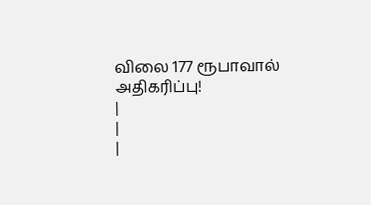விலை 177 ரூபாவால் அதிகரிப்பு!
|
|
|